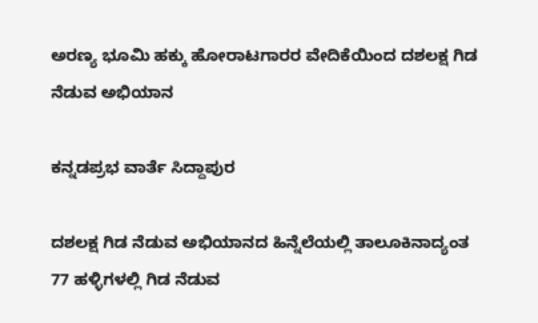ಅರಣ್ಯ ಭೂಮಿ ಹಕ್ಕು ಹೋರಾಟಗಾರರ ವೇದಿಕೆಯಿಂದ ದಶಲಕ್ಷ ಗಿಡ ನೆಡುವ ಅಭಿಯಾನ

ಕನ್ನಡಪ್ರಭ ವಾರ್ತೆ ಸಿದ್ದಾಪುರ

ದಶಲಕ್ಷ ಗಿಡ ನೆಡುವ ಅಭಿಯಾನದ ಹಿನ್ನೆಲೆಯಲ್ಲಿ ತಾಲೂಕಿನಾದ್ಯಂತ 77 ಹಳ್ಳಿಗಳಲ್ಲಿ ಗಿಡ ನೆಡುವ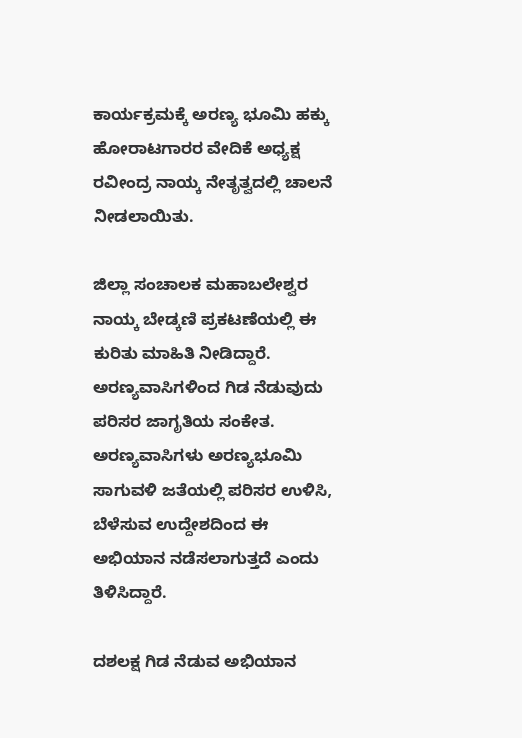ಕಾರ್ಯಕ್ರಮಕ್ಕೆ ಅರಣ್ಯ ಭೂಮಿ ಹಕ್ಕು ಹೋರಾಟಗಾರರ ವೇದಿಕೆ ಅಧ್ಯಕ್ಷ ರವೀಂದ್ರ ನಾಯ್ಕ ನೇತೃತ್ವದಲ್ಲಿ ಚಾಲನೆ ನೀಡಲಾಯಿತು.

ಜಿಲ್ಲಾ ಸಂಚಾಲಕ ಮಹಾಬಲೇಶ್ವರ ನಾಯ್ಕ ಬೇಡ್ಕಣಿ ಪ್ರಕಟಣೆಯಲ್ಲಿ ಈ ಕುರಿತು ಮಾಹಿತಿ ನೀಡಿದ್ದಾರೆ. ಅರಣ್ಯವಾಸಿಗಳಿಂದ ಗಿಡ ನೆಡುವುದು ಪರಿಸರ ಜಾಗೃತಿಯ ಸಂಕೇತ. ಅರಣ್ಯವಾಸಿಗಳು ಅರಣ್ಯಭೂಮಿ ಸಾಗುವಳಿ ಜತೆಯಲ್ಲಿ ಪರಿಸರ ಉಳಿಸಿ, ಬೆಳೆಸುವ ಉದ್ದೇಶದಿಂದ ಈ ಅಭಿಯಾನ ನಡೆಸಲಾಗುತ್ತದೆ ಎಂದು ತಿಳಿಸಿದ್ದಾರೆ.

ದಶಲಕ್ಷ ಗಿಡ ನೆಡುವ ಅಭಿಯಾನ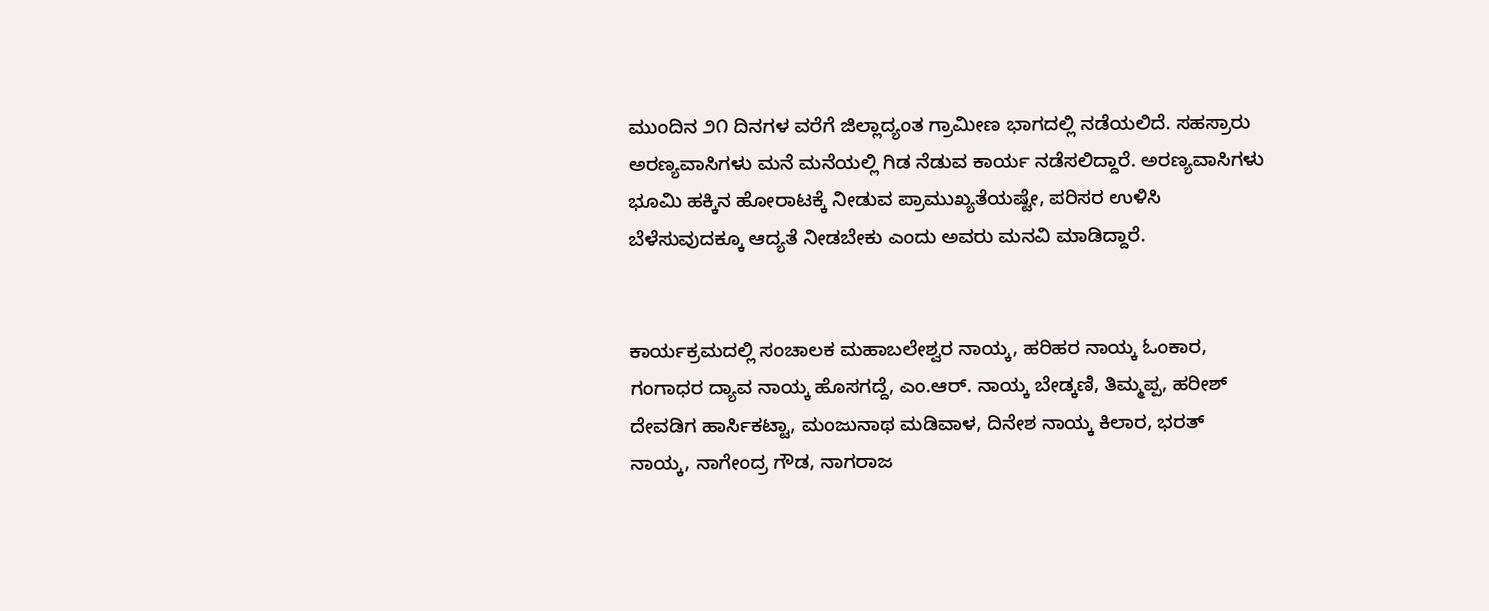ಮುಂದಿನ ೨೧ ದಿನಗಳ ವರೆಗೆ ಜಿಲ್ಲಾದ್ಯಂತ ಗ್ರಾಮೀಣ ಭಾಗದಲ್ಲಿ ನಡೆಯಲಿದೆ. ಸಹಸ್ರಾರು ಅರಣ್ಯವಾಸಿಗಳು ಮನೆ ಮನೆಯಲ್ಲಿ ಗಿಡ ನೆಡುವ ಕಾರ್ಯ ನಡೆಸಲಿದ್ದಾರೆ. ಅರಣ್ಯವಾಸಿಗಳು ಭೂಮಿ ಹಕ್ಕಿನ ಹೋರಾಟಕ್ಕೆ ನೀಡುವ ಪ್ರಾಮುಖ್ಯತೆಯಷ್ಟೇ, ಪರಿಸರ ಉಳಿಸಿ ಬೆಳೆಸುವುದಕ್ಕೂ ಆದ್ಯತೆ ನೀಡಬೇಕು ಎಂದು ಅವರು ಮನವಿ ಮಾಡಿದ್ದಾರೆ.


ಕಾರ್ಯಕ್ರಮದಲ್ಲಿ ಸಂಚಾಲಕ ಮಹಾಬಲೇಶ್ವರ ನಾಯ್ಕ, ಹರಿಹರ ನಾಯ್ಕ ಓಂಕಾರ, ಗಂಗಾಧರ ದ್ಯಾವ ನಾಯ್ಕ ಹೊಸಗದ್ದೆ, ಎಂ.ಆರ್. ನಾಯ್ಕ ಬೇಡ್ಕಣಿ, ತಿಮ್ಮಪ್ಪ, ಹರೀಶ್ ದೇವಡಿಗ ಹಾರ್ಸಿಕಟ್ಟಾ, ಮಂಜುನಾಥ ಮಡಿವಾಳ, ದಿನೇಶ ನಾಯ್ಕ ಕಿಲಾರ, ಭರತ್ ನಾಯ್ಕ, ನಾಗೇಂದ್ರ ಗೌಡ, ನಾಗರಾಜ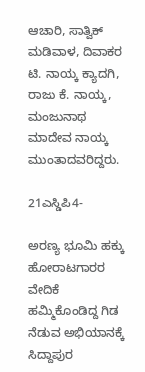ಆಚಾರಿ, ಸಾತ್ವಿಕ್‌ ಮಡಿವಾಳ, ದಿವಾಕರ ಟಿ. ನಾಯ್ಕ ಕ್ಯಾದಗಿ, ರಾಜು ಕೆ. ನಾಯ್ಕ, ಮಂಜುನಾಥ ಮಾದೇವ ನಾಯ್ಕ ಮುಂತಾದವರಿದ್ದರು.

21ಎಸ್ಡಿಪಿ4-

ಅರಣ್ಯ ಭೂಮಿ ಹಕ್ಕು ಹೋರಾಟಗಾರರ ವೇದಿಕೆ ಹಮ್ಮಿಕೊಂಡಿದ್ದ ಗಿಡ ನೆಡುವ ಅಭಿಯಾನಕ್ಕೆ ಸಿದ್ದಾಪುರ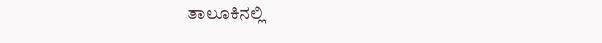ತಾಲೂಕಿನಲ್ಲಿ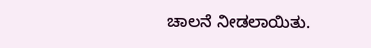ಚಾಲನೆ ನೀಡಲಾಯಿತು.